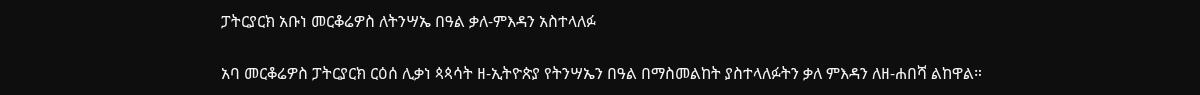ፓትርያርክ አቡነ መርቆሬዎስ ለትንሣኤ በዓል ቃለ-ምእዳን አስተላለፉ

አባ መርቆሬዎስ ፓትርያርክ ርዕሰ ሊቃነ ጳጳሳት ዘ-ኢትዮጵያ የትንሣኤን በዓል በማስመልከት ያስተላለፉትን ቃለ ምእዳን ለዘ-ሐበሻ ልከዋል።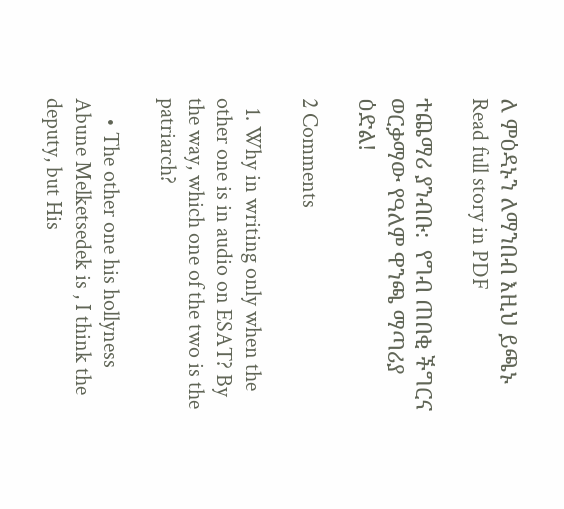ለ ምዕዳኑን ለማንበብ እዚህ ይጫኑ Read full story in PDF

ተጨማሪ ያንብቡ:  የግብ ጠበቂ ችግርና ወርቃማው የዓለም ዋንጫ ማጣሪያ ዕድል!

2 Comments

  1. Why in writing only when the other one is in audio on ESAT? By the way, which one of the two is the patriarch?

    • The other one his hollyness Abune Melketsedek is , I think the deputy, but His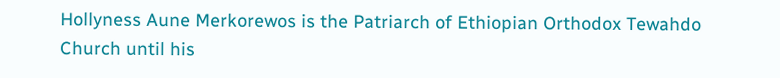Hollyness Aune Merkorewos is the Patriarch of Ethiopian Orthodox Tewahdo Church until his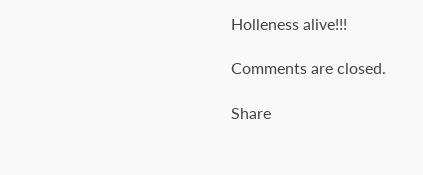Holleness alive!!!

Comments are closed.

Share